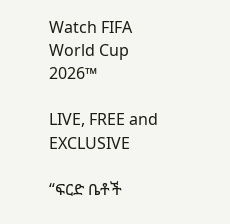Watch FIFA World Cup 2026™

LIVE, FREE and EXCLUSIVE

“ፍርድ ቤቶች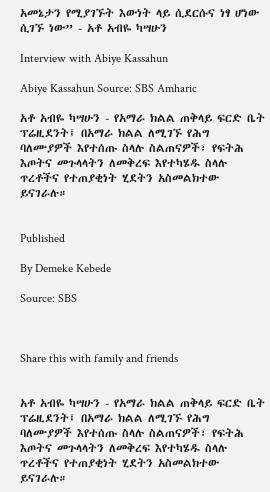አመኔታን የሚያገኙት እውነት ላይ ሲደርሱና ነፃ ሆነው ሲገኙ ነው” - አቶ አብዬ ካሣሁን

Interview with Abiye Kassahun

Abiye Kassahun Source: SBS Amharic

አቶ አብዬ ካሣሁን - የአማራ ክልል ጠቅላይ ፍርድ ቤት ፕሬዚደንት፤ በአማራ ክልል ለሚገኙ የሕግ ባለሙያዎች እየተሰጡ ስላሉ ስልጠናዎች፣ የፍትሕ እጦትና መጉላላትን ለመቅረፍ እየተካሄዱ ስላሉ ጥረቶችና የተጠያቂነት ሂደትን አስመልክተው ይናገራሉ።


Published

By Demeke Kebede

Source: SBS



Share this with family and friends


አቶ አብዬ ካሣሁን - የአማራ ክልል ጠቅላይ ፍርድ ቤት ፕሬዚደንት፤ በአማራ ክልል ለሚገኙ የሕግ ባለሙያዎች እየተሰጡ ስላሉ ስልጠናዎች፣ የፍትሕ እጦትና መጉላላትን ለመቅረፍ እየተካሄዱ ስላሉ ጥረቶችና የተጠያቂነት ሂደትን አስመልክተው ይናገራሉ።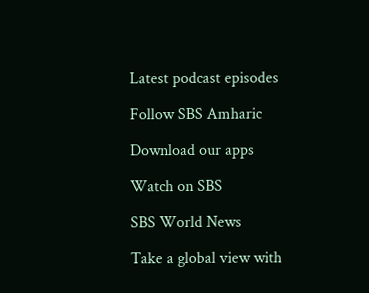Latest podcast episodes

Follow SBS Amharic

Download our apps

Watch on SBS

SBS World News

Take a global view with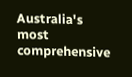Australia's most comprehensive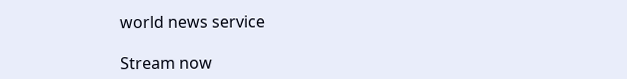world news service

Stream now